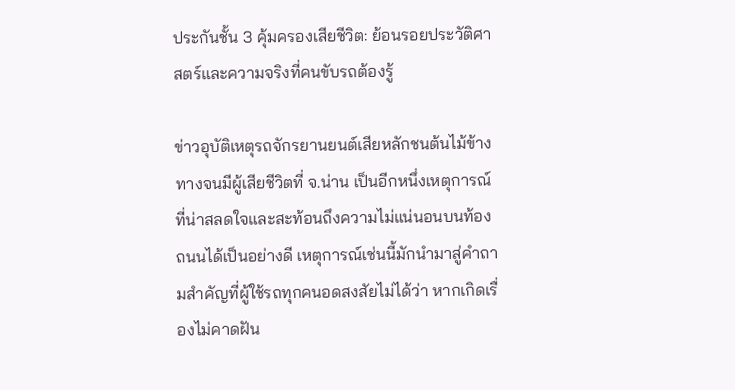ประกันชั้น 3 คุ้มครองเสียชีวิต: ย้อนรอยประวัติศาสตร์และความจริงที่คนขับรถต้องรู้

ข่าวอุบัติเหตุรถจักรยานยนต์เสียหลักชนต้นไม้ข้างทางจนมีผู้เสียชีวิตที่ จ.น่าน เป็นอีกหนึ่งเหตุการณ์ที่น่าสลดใจและสะท้อนถึงความไม่แน่นอนบนท้องถนนได้เป็นอย่างดี เหตุการณ์เช่นนี้มักนำมาสู่คำถามสำคัญที่ผู้ใช้รถทุกคนอดสงสัยไม่ได้ว่า หากเกิดเรื่องไม่คาดฝัน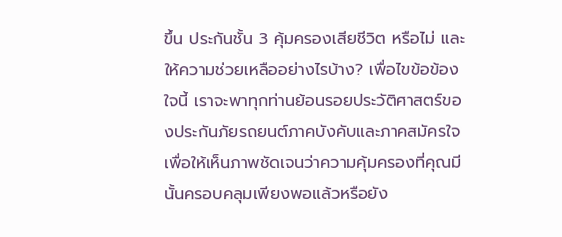ขึ้น ประกันชั้น 3 คุ้มครองเสียชีวิต หรือไม่ และให้ความช่วยเหลืออย่างไรบ้าง? เพื่อไขข้อข้องใจนี้ เราจะพาทุกท่านย้อนรอยประวัติศาสตร์ของประกันภัยรถยนต์ภาคบังคับและภาคสมัครใจ เพื่อให้เห็นภาพชัดเจนว่าความคุ้มครองที่คุณมีนั้นครอบคลุมเพียงพอแล้วหรือยัง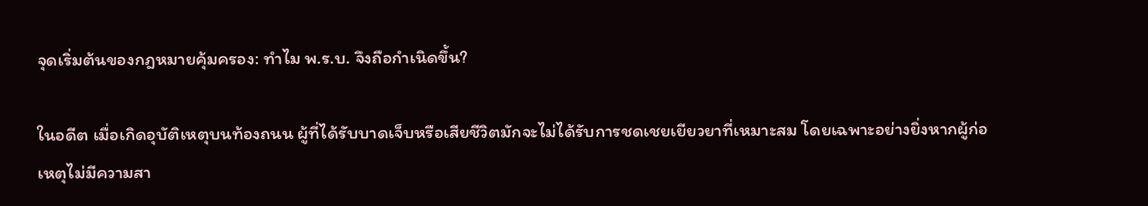จุดเริ่มต้นของกฎหมายคุ้มครอง: ทำไม พ.ร.บ. จึงถือกำเนิดขึ้น?

ในอดีต เมื่อเกิดอุบัติเหตุบนท้องถนน ผู้ที่ได้รับบาดเจ็บหรือเสียชีวิตมักจะไม่ได้รับการชดเชยเยียวยาที่เหมาะสม โดยเฉพาะอย่างยิ่งหากผู้ก่อเหตุไม่มีความสา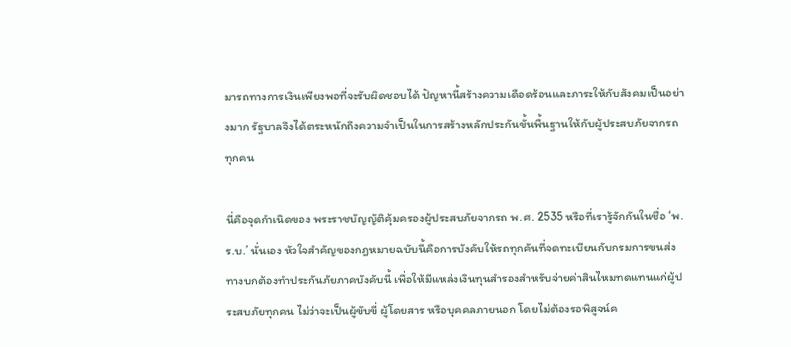มารถทางการเงินเพียงพอที่จะรับผิดชอบได้ ปัญหานี้สร้างความเดือดร้อนและภาระให้กับสังคมเป็นอย่างมาก รัฐบาลจึงได้ตระหนักถึงความจำเป็นในการสร้างหลักประกันขั้นพื้นฐานให้กับผู้ประสบภัยจากรถทุกคน

นี่คือจุดกำเนิดของ พระราชบัญญัติคุ้มครองผู้ประสบภัยจากรถ พ.ศ. 2535 หรือที่เรารู้จักกันในชื่อ ‘พ.ร.บ.’ นั่นเอง หัวใจสำคัญของกฎหมายฉบับนี้คือการบังคับให้รถทุกคันที่จดทะเบียนกับกรมการขนส่งทางบกต้องทำประกันภัยภาคบังคับนี้ เพื่อให้มีแหล่งเงินทุนสำรองสำหรับจ่ายค่าสินไหมทดแทนแก่ผู้ประสบภัยทุกคน ไม่ว่าจะเป็นผู้ขับขี่ ผู้โดยสาร หรือบุคคลภายนอก โดยไม่ต้องรอพิสูจน์ค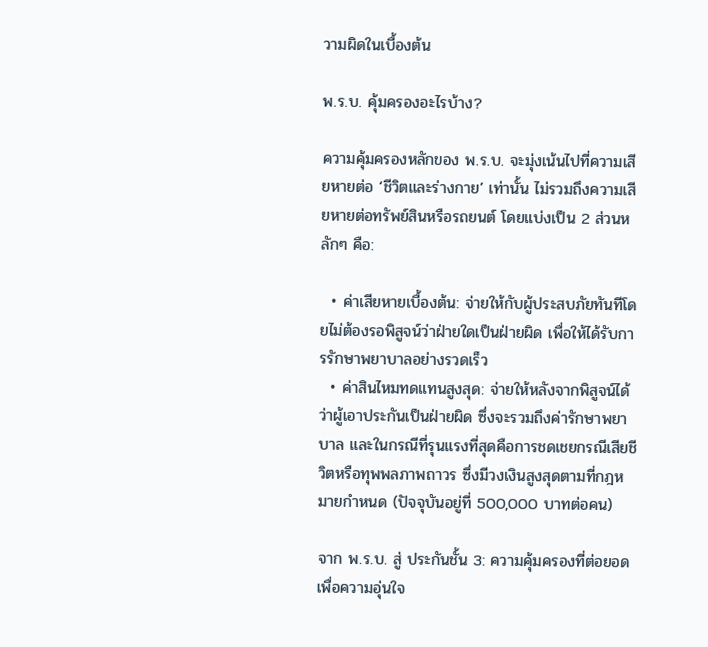วามผิดในเบื้องต้น

พ.ร.บ. คุ้มครองอะไรบ้าง?

ความคุ้มครองหลักของ พ.ร.บ. จะมุ่งเน้นไปที่ความเสียหายต่อ ‘ชีวิตและร่างกาย’ เท่านั้น ไม่รวมถึงความเสียหายต่อทรัพย์สินหรือรถยนต์ โดยแบ่งเป็น 2 ส่วนหลักๆ คือ:

  • ค่าเสียหายเบื้องต้น: จ่ายให้กับผู้ประสบภัยทันทีโดยไม่ต้องรอพิสูจน์ว่าฝ่ายใดเป็นฝ่ายผิด เพื่อให้ได้รับการรักษาพยาบาลอย่างรวดเร็ว
  • ค่าสินไหมทดแทนสูงสุด: จ่ายให้หลังจากพิสูจน์ได้ว่าผู้เอาประกันเป็นฝ่ายผิด ซึ่งจะรวมถึงค่ารักษาพยาบาล และในกรณีที่รุนแรงที่สุดคือการชดเชยกรณีเสียชีวิตหรือทุพพลภาพถาวร ซึ่งมีวงเงินสูงสุดตามที่กฎหมายกำหนด (ปัจจุบันอยู่ที่ 500,000 บาทต่อคน)

จาก พ.ร.บ. สู่ ประกันชั้น 3: ความคุ้มครองที่ต่อยอดเพื่อความอุ่นใจ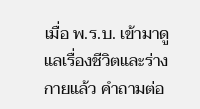เมื่อ พ.ร.บ. เข้ามาดูแลเรื่องชีวิตและร่างกายแล้ว คำถามต่อ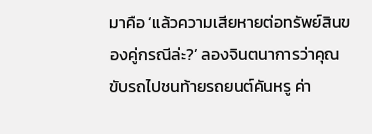มาคือ ‘แล้วความเสียหายต่อทรัพย์สินของคู่กรณีล่ะ?’ ลองจินตนาการว่าคุณขับรถไปชนท้ายรถยนต์คันหรู ค่า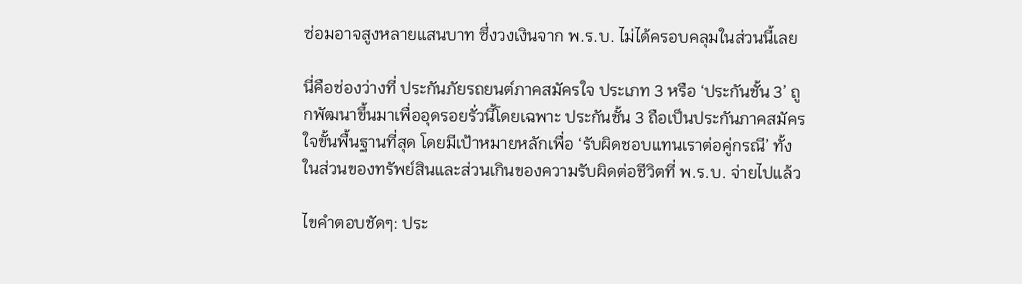ซ่อมอาจสูงหลายแสนบาท ซึ่งวงเงินจาก พ.ร.บ. ไม่ได้ครอบคลุมในส่วนนี้เลย

นี่คือช่องว่างที่ ประกันภัยรถยนต์ภาคสมัครใจ ประเภท 3 หรือ ‘ประกันชั้น 3’ ถูกพัฒนาขึ้นมาเพื่ออุดรอยรั่วนี้โดยเฉพาะ ประกันชั้น 3 ถือเป็นประกันภาคสมัครใจขั้นพื้นฐานที่สุด โดยมีเป้าหมายหลักเพื่อ ‘รับผิดชอบแทนเราต่อคู่กรณี’ ทั้งในส่วนของทรัพย์สินและส่วนเกินของความรับผิดต่อชีวิตที่ พ.ร.บ. จ่ายไปแล้ว

ไขคำตอบชัดๆ: ประ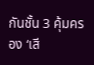กันชั้น 3 คุ้มครอง ‘เสี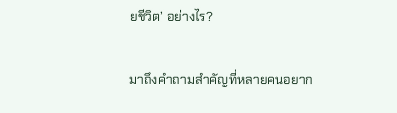ยชีวิต’ อย่างไร?

มาถึงคำถามสำคัญที่หลายคนอยาก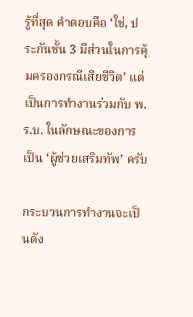รู้ที่สุด คำตอบคือ ‘ใช่, ประกันชั้น 3 มีส่วนในการคุ้มครองกรณีเสียชีวิต’ แต่เป็นการทำงานร่วมกับ พ.ร.บ. ในลักษณะของการเป็น ‘ผู้ช่วยเสริมทัพ’ ครับ

กระบวนการทำงานจะเป็นดัง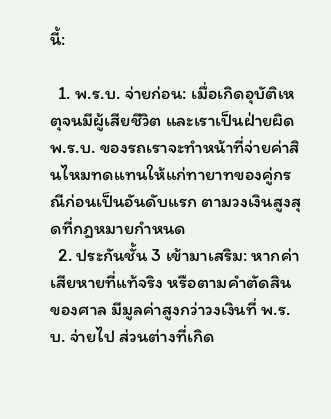นี้:

  1. พ.ร.บ. จ่ายก่อน: เมื่อเกิดอุบัติเหตุจนมีผู้เสียชีวิต และเราเป็นฝ่ายผิด พ.ร.บ. ของรถเราจะทำหน้าที่จ่ายค่าสินไหมทดแทนให้แก่ทายาทของคู่กรณีก่อนเป็นอันดับแรก ตามวงเงินสูงสุดที่กฎหมายกำหนด
  2. ประกันชั้น 3 เข้ามาเสริม: หากค่าเสียหายที่แท้จริง หรือตามคำตัดสินของศาล มีมูลค่าสูงกว่าวงเงินที่ พ.ร.บ. จ่ายไป ส่วนต่างที่เกิด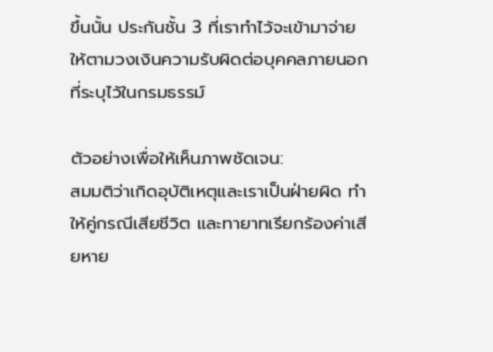ขึ้นนั้น ประกันชั้น 3 ที่เราทำไว้จะเข้ามาจ่ายให้ตามวงเงินความรับผิดต่อบุคคลภายนอกที่ระบุไว้ในกรมธรรม์

ตัวอย่างเพื่อให้เห็นภาพชัดเจน:
สมมติว่าเกิดอุบัติเหตุและเราเป็นฝ่ายผิด ทำให้คู่กรณีเสียชีวิต และทายาทเรียกร้องค่าเสียหาย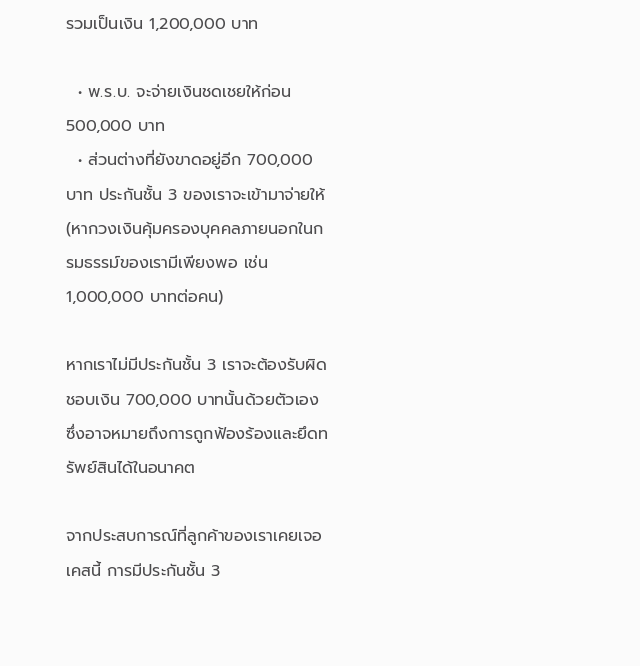รวมเป็นเงิน 1,200,000 บาท

  • พ.ร.บ. จะจ่ายเงินชดเชยให้ก่อน 500,000 บาท
  • ส่วนต่างที่ยังขาดอยู่อีก 700,000 บาท ประกันชั้น 3 ของเราจะเข้ามาจ่ายให้ (หากวงเงินคุ้มครองบุคคลภายนอกในกรมธรรม์ของเรามีเพียงพอ เช่น 1,000,000 บาทต่อคน)

หากเราไม่มีประกันชั้น 3 เราจะต้องรับผิดชอบเงิน 700,000 บาทนั้นด้วยตัวเอง ซึ่งอาจหมายถึงการถูกฟ้องร้องและยึดทรัพย์สินได้ในอนาคต

จากประสบการณ์ที่ลูกค้าของเราเคยเจอเคสนี้ การมีประกันชั้น 3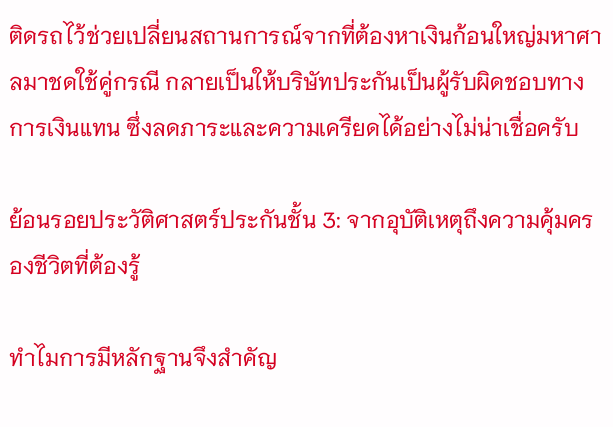ติดรถไว้ช่วยเปลี่ยนสถานการณ์จากที่ต้องหาเงินก้อนใหญ่มหาศาลมาชดใช้คู่กรณี กลายเป็นให้บริษัทประกันเป็นผู้รับผิดชอบทางการเงินแทน ซึ่งลดภาระและความเครียดได้อย่างไม่น่าเชื่อครับ

ย้อนรอยประวัติศาสตร์ประกันชั้น 3: จากอุบัติเหตุถึงความคุ้มครองชีวิตที่ต้องรู้

ทำไมการมีหลักฐานจึงสำคัญ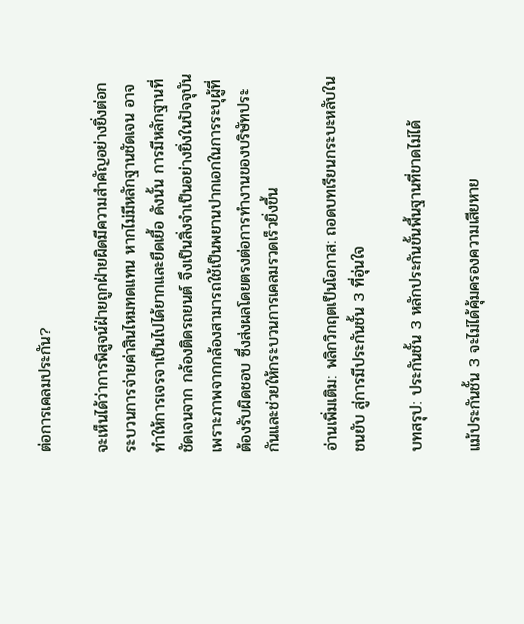ต่อการเคลมประกัน?

จะเห็นได้ว่าการพิสูจน์ฝ่ายถูกฝ่ายผิดมีความสำคัญอย่างยิ่งต่อกระบวนการจ่ายค่าสินไหมทดแทน หากไม่มีหลักฐานชัดเจน อาจทำให้การเจรจาเป็นไปได้ยากและยืดเยื้อ ดังนั้น การมีหลักฐานที่ชัดเจนจาก กล้องติดรถยนต์ จึงเป็นสิ่งจำเป็นอย่างยิ่งในปัจจุบัน เพราะภาพจากกล้องสามารถใช้เป็นพยานปากเอกในการระบุผู้ที่ต้องรับผิดชอบ ซึ่งส่งผลโดยตรงต่อการทำงานของบริษัทประกันและช่วยให้กระบวนการเคลมรวดเร็วยิ่งขึ้น

อ่านเพิ่มเติม: พลิกวิกฤตเป็นโอกาส: ถอดบทเรียนกระบะหลับในชนยับ สู่การมีประกันชั้น 3 ที่อุ่นใจ

บทสรุป: ประกันชั้น 3 หลักประกันขั้นพื้นฐานที่ขาดไม่ได้

แม้ประกันชั้น 3 จะไม่ได้คุ้มครองความเสียหาย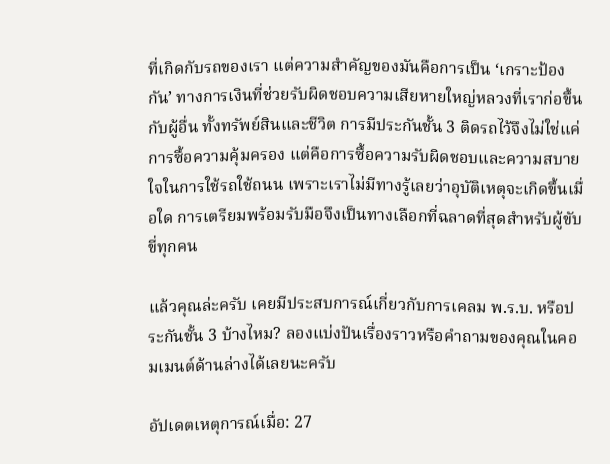ที่เกิดกับรถของเรา แต่ความสำคัญของมันคือการเป็น ‘เกราะป้องกัน’ ทางการเงินที่ช่วยรับผิดชอบความเสียหายใหญ่หลวงที่เราก่อขึ้นกับผู้อื่น ทั้งทรัพย์สินและชีวิต การมีประกันชั้น 3 ติดรถไว้จึงไม่ใช่แค่การซื้อความคุ้มครอง แต่คือการซื้อความรับผิดชอบและความสบายใจในการใช้รถใช้ถนน เพราะเราไม่มีทางรู้เลยว่าอุบัติเหตุจะเกิดขึ้นเมื่อใด การเตรียมพร้อมรับมือจึงเป็นทางเลือกที่ฉลาดที่สุดสำหรับผู้ขับขี่ทุกคน

แล้วคุณล่ะครับ เคยมีประสบการณ์เกี่ยวกับการเคลม พ.ร.บ. หรือประกันชั้น 3 บ้างไหม? ลองแบ่งปันเรื่องราวหรือคำถามของคุณในคอมเมนต์ด้านล่างได้เลยนะครับ

อัปเดตเหตุการณ์เมื่อ: 27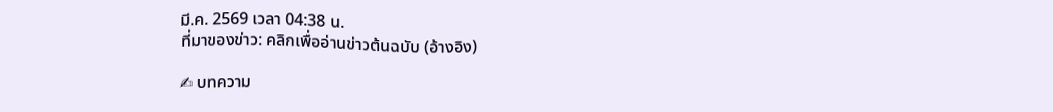มี.ค. 2569 เวลา 04:38 น.
ที่มาของข่าว: คลิกเพื่ออ่านข่าวต้นฉบับ (อ้างอิง)

✍ บทความ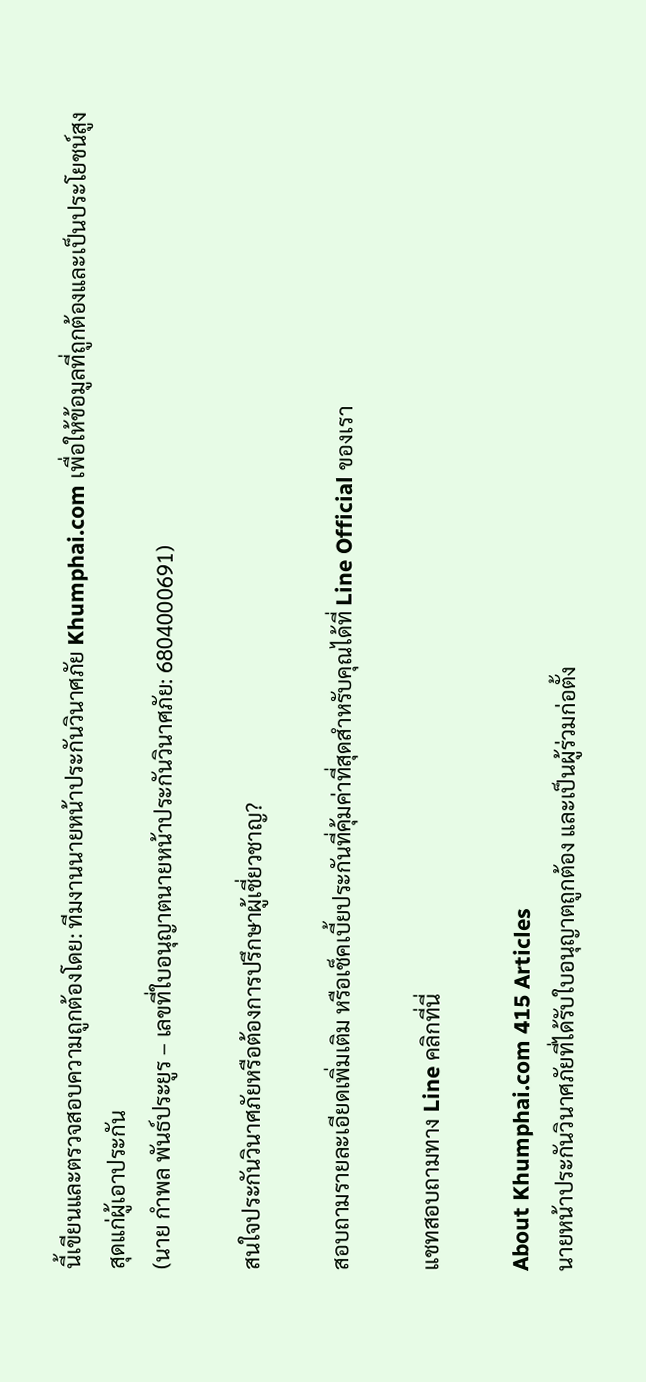นี้เขียนและตรวจสอบความถูกต้องโดย: ทีมงานนายหน้าประกันวินาศภัย Khumphai.com เพื่อให้ข้อมูลที่ถูกต้องและเป็นประโยชน์สูงสุดแก่ผู้เอาประกัน
(นาย กำพล พันธ์ประยูร – เลขที่ใบอนุญาตนายหน้าประกันวินาศภัย: 6804000691)

สนใจประกันวินาศภัยหรือต้องการปรึกษาผู้เชี่ยวชาญ?

สอบถามรายละเอียดเพิ่มเติม หรือเช็คเบี้ยประกันที่คุ้มค่าที่สุดสำหรับคุณได้ที่ Line Official ของเรา

แชทสอบถามทาง Line คลิกที่นี่

About Khumphai.com 415 Articles
นายหน้าประกันวินาศภัยที่ได้รับใบอนุญาตถูกต้อง และเป็นผู้ร่วมก่อตั้ง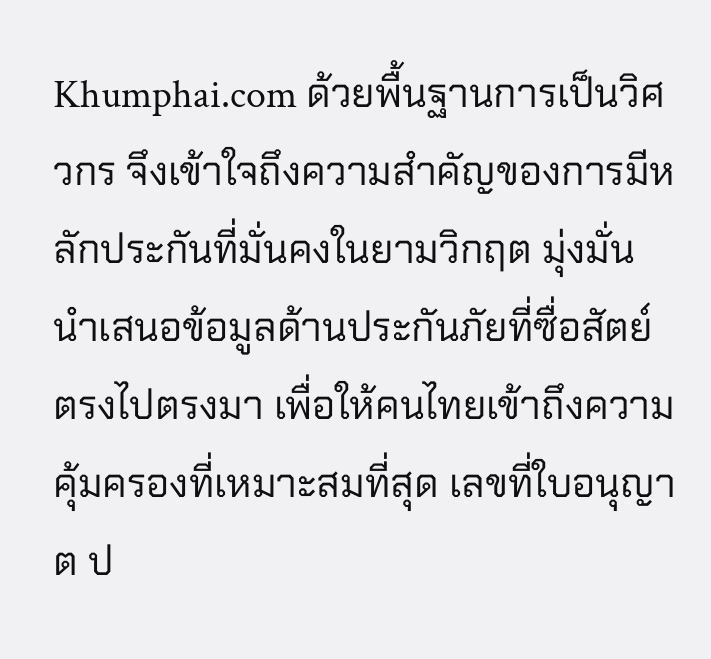Khumphai.com ด้วยพื้นฐานการเป็นวิศวกร จึงเข้าใจถึงความสำคัญของการมีหลักประกันที่มั่นคงในยามวิกฤต มุ่งมั่นนำเสนอข้อมูลด้านประกันภัยที่ซื่อสัตย์ ตรงไปตรงมา เพื่อให้คนไทยเข้าถึงความคุ้มครองที่เหมาะสมที่สุด เลขที่ใบอนุญาต ป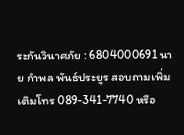ระกันวินาศภัย : 6804000691 นาย กำพล พันธ์ประยูร สอบถามเพิ่มเติมโทร 089-341-7740 หรือ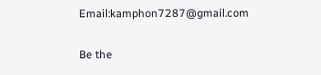Email:kamphon7287@gmail.com

Be the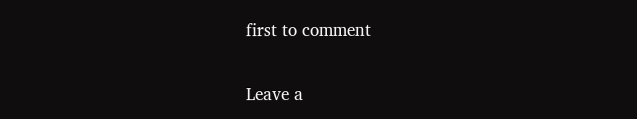first to comment

Leave a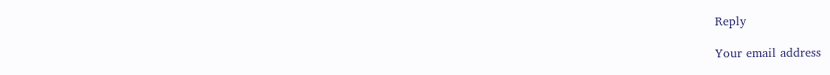Reply

Your email address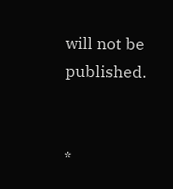will not be published.


*